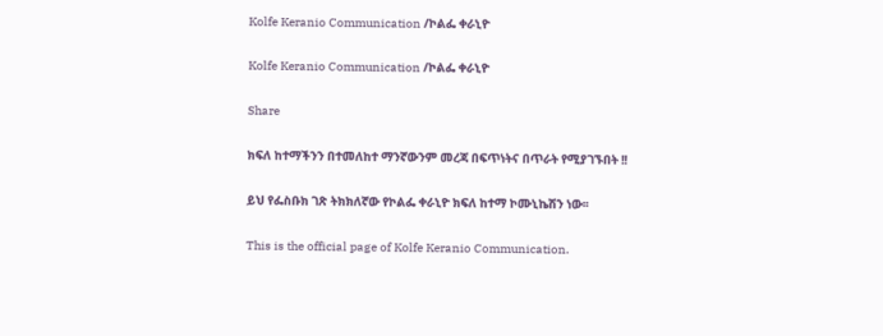Kolfe Keranio Communication /ኮልፌ ቀራኒዮ

Kolfe Keranio Communication /ኮልፌ ቀራኒዮ

Share

ክፍለ ከተማችንን በተመለከተ ማንኛውንም መረጃ በፍጥነትና በጥራት የሚያገኙበት !!

ይህ የፌስቡክ ገጽ ትክክለኛው የኮልፌ ቀራኒዮ ክፍለ ከተማ ኮሙኒኬሽን ነው፡፡

This is the official page of Kolfe Keranio Communication.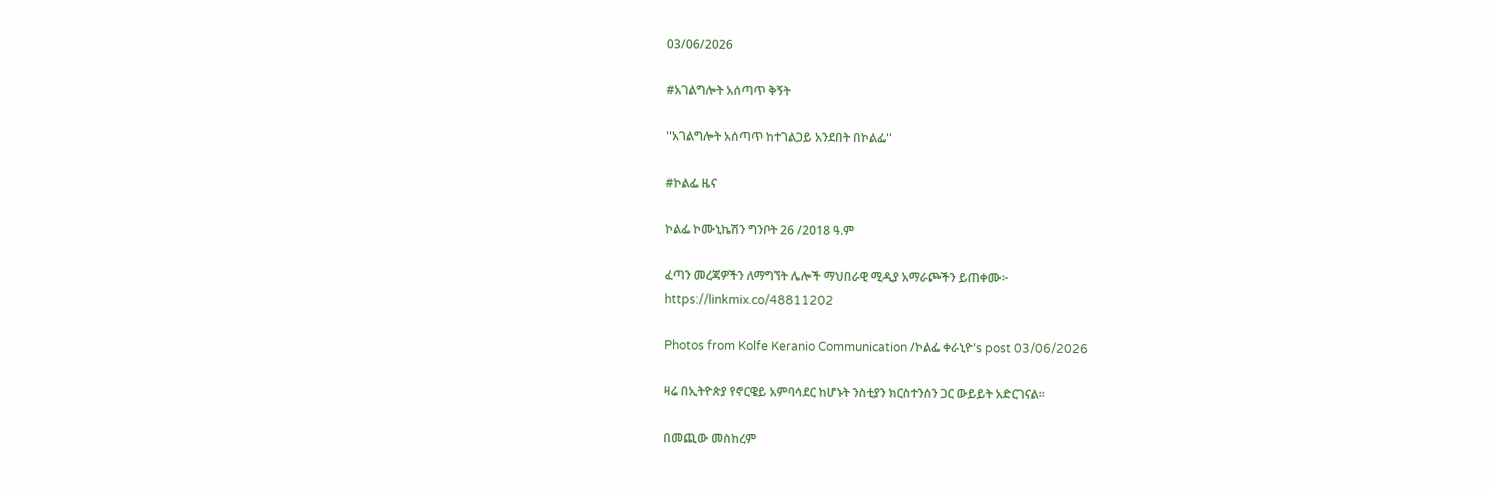03/06/2026

#አገልግሎት አሰጣጥ ቅኝት

''አገልግሎት አሰጣጥ ከተገልጋይ አንደበት በኮልፌ''

#ኮልፌ ዜና

ኮልፌ ኮሙኒኬሽን ግንቦት 26 /2018 ዓ.ም

ፈጣን መረጃዎችን ለማግኘት ሌሎች ማህበራዊ ሚዲያ አማራጮችን ይጠቀሙ፦
https://linkmix.co/48811202

Photos from Kolfe Keranio Communication /ኮልፌ ቀራኒዮ's post 03/06/2026

ዛሬ በኢትዮጵያ የኖርዌይ አምባሳደር ከሆኑት ንስቲያን ክርስተንሰን ጋር ውይይት አድርገናል።

በመጪው መስከረም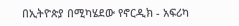በኢትዮጵያ በሚካሄደው የኖርዲክ - አፍሪካ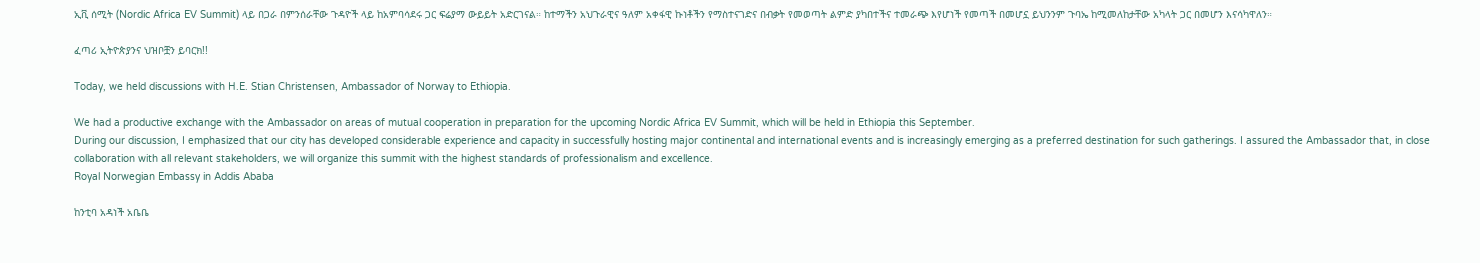ኢቪ ሰሚት (Nordic Africa EV Summit) ላይ በጋራ በምንሰራቸው ጉዳዮች ላይ ከአምባሳደሩ ጋር ፍሬያማ ውይይት አድርገናል። ከተማችን አህጉራዊና ዓለም አቀፋዊ ኩነቶችን የማስተናገድና በብቃት የመወጣት ልምድ ያካበተችና ተመራጭ እየሆነች የመጣች በመሆኗ ይህንንም ጉባኤ ከሚመለከታቸው አካላት ጋር በመሆን እናሳካዋለን።

ፈጣሪ ኢትዮጵያንና ህዝቦቿን ይባርክ!!

Today, we held discussions with H.E. Stian Christensen, Ambassador of Norway to Ethiopia.

We had a productive exchange with the Ambassador on areas of mutual cooperation in preparation for the upcoming Nordic Africa EV Summit, which will be held in Ethiopia this September.
During our discussion, I emphasized that our city has developed considerable experience and capacity in successfully hosting major continental and international events and is increasingly emerging as a preferred destination for such gatherings. I assured the Ambassador that, in close collaboration with all relevant stakeholders, we will organize this summit with the highest standards of professionalism and excellence.
Royal Norwegian Embassy in Addis Ababa

ከንቲባ አዳነች አቤቤ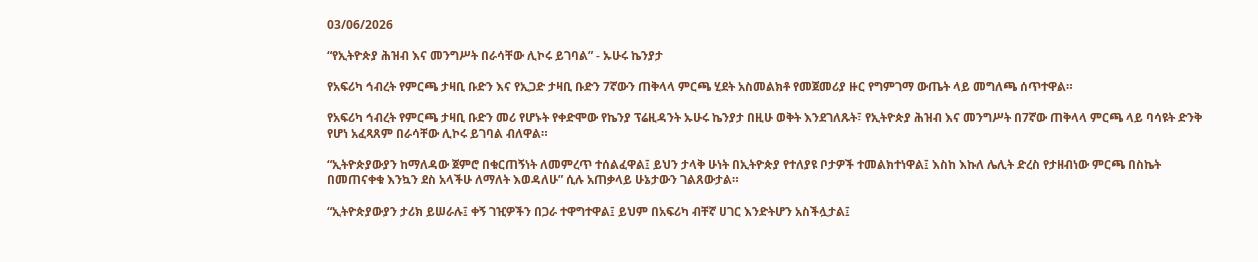03/06/2026

“የኢትዮጵያ ሕዝብ እና መንግሥት በራሳቸው ሊኮሩ ይገባል” - ኡሁሩ ኬንያታ

የአፍሪካ ኅብረት የምርጫ ታዛቢ ቡድን እና የኢጋድ ታዛቢ ቡድን 7ኛውን ጠቅላላ ምርጫ ሂደት አስመልክቶ የመጀመሪያ ዙር የግምገማ ውጤት ላይ መግለጫ ሰጥተዋል።

የአፍሪካ ኅብረት የምርጫ ታዛቢ ቡድን መሪ የሆኑት የቀድሞው የኬንያ ፕሬዚዳንት ኡሁሩ ኬንያታ በዚሁ ወቅት እንደገለጹት፣ የኢትዮጵያ ሕዝብ እና መንግሥት በ7ኛው ጠቅላላ ምርጫ ላይ ባሳዩት ድንቅ የሆነ አፈጻጸም በራሳቸው ሊኮሩ ይገባል ብለዋል።

“ኢትዮጵያውያን ከማለዳው ጀምሮ በቁርጠኝነት ለመምረጥ ተሰልፈዋል፤ ይህን ታላቅ ሁነት በኢትዮጵያ የተለያዩ ቦታዎች ተመልክተነዋል፤ እስከ እኩለ ሌሊት ድረስ የታዘብነው ምርጫ በስኬት በመጠናቀቁ እንኳን ደስ አላችሁ ለማለት እወዳለሁ” ሲሉ አጠቃላይ ሁኔታውን ገልጸውታል።

“ኢትዮጵያውያን ታሪክ ይሠራሉ፤ ቀኝ ገዢዎችን በጋራ ተዋግተዋል፤ ይህም በአፍሪካ ብቸኛ ሀገር እንድትሆን አስችሏታል፤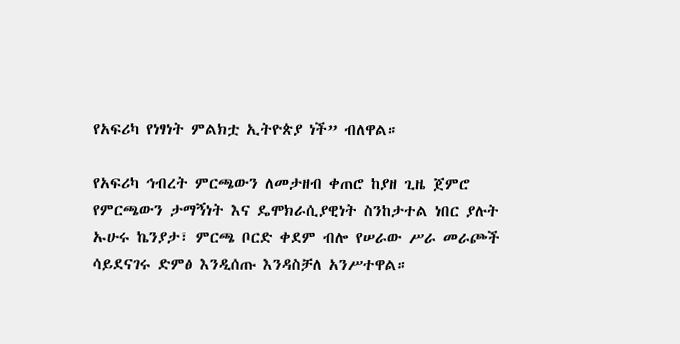የአፍሪካ የነፃነት ምልክቷ ኢትዮጵያ ነች” ብለዋል።

የአፍሪካ ኅብረት ምርጫውን ለመታዘብ ቀጠሮ ከያዘ ጊዜ ጀምሮ የምርጫውን ታማኝነት እና ዴሞክራሲያዊነት ስንከታተል ነበር ያሉት ኡሁሩ ኬንያታ፣ ምርጫ ቦርድ ቀደም ብሎ የሠራው ሥራ መራጮች ሳይደናገሩ ድምፅ እንዲሰጡ እንዳስቻለ አንሥተዋል።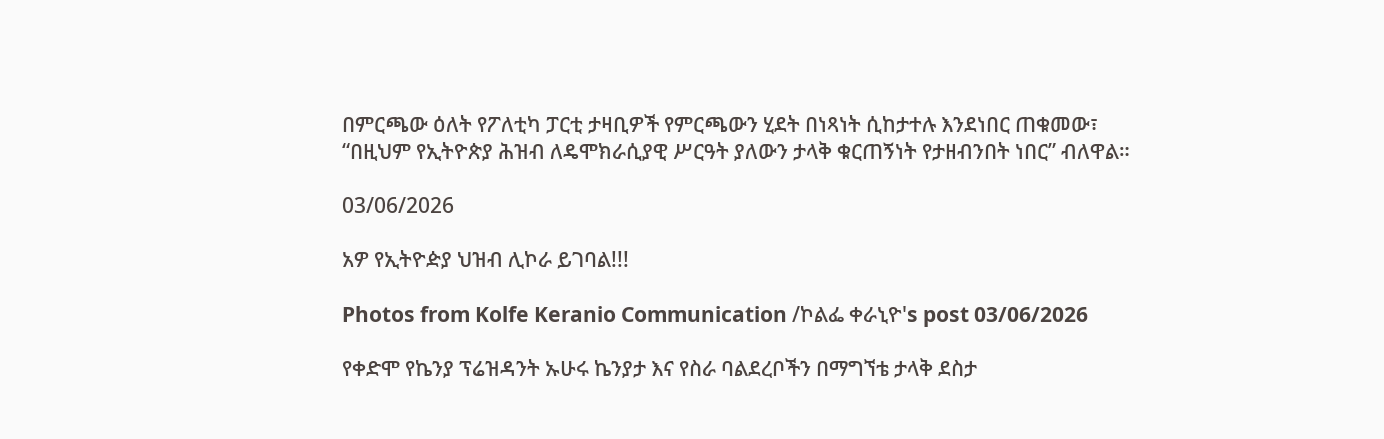በምርጫው ዕለት የፖለቲካ ፓርቲ ታዛቢዎች የምርጫውን ሂደት በነጻነት ሲከታተሉ እንደነበር ጠቁመው፣ “በዚህም የኢትዮጵያ ሕዝብ ለዴሞክራሲያዊ ሥርዓት ያለውን ታላቅ ቁርጠኝነት የታዘብንበት ነበር” ብለዋል።

03/06/2026

አዎ የኢትዮዽያ ህዝብ ሊኮራ ይገባል!!!

Photos from Kolfe Keranio Communication /ኮልፌ ቀራኒዮ's post 03/06/2026

የቀድሞ የኬንያ ፕሬዝዳንት ኡሁሩ ኬንያታ እና የስራ ባልደረቦችን በማግኘቴ ታላቅ ደስታ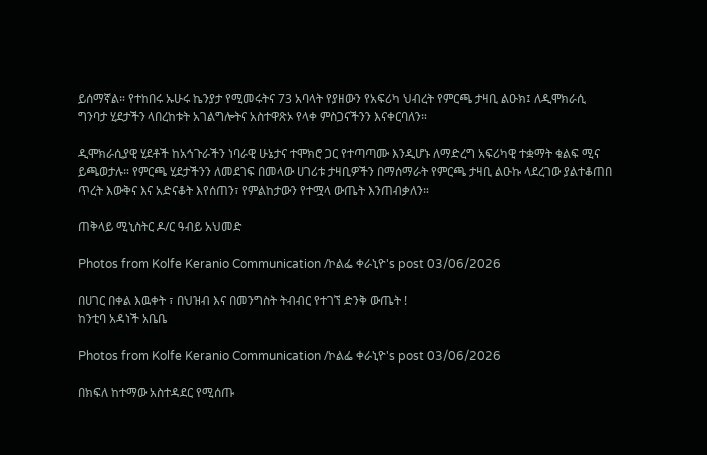ይሰማኛል። የተከበሩ ኡሁሩ ኬንያታ የሚመሩትና 73 አባላት የያዘውን የአፍሪካ ህብረት የምርጫ ታዛቢ ልዑክ፤ ለዲሞክራሲ ግንባታ ሂደታችን ላበረከቱት አገልግሎትና አስተዋጽኦ የላቀ ምስጋናችንን እናቀርባለን።

ዲሞክራሲያዊ ሂደቶች ከአኅጉራችን ነባራዊ ሁኔታና ተሞክሮ ጋር የተጣጣሙ እንዲሆኑ ለማድረግ አፍሪካዊ ተቋማት ቁልፍ ሚና ይጫወታሉ። የምርጫ ሂደታችንን ለመደገፍ በመላው ሀገሪቱ ታዛቢዎችን በማሰማራት የምርጫ ታዛቢ ልዑኩ ላደረገው ያልተቆጠበ ጥረት እውቅና እና አድናቆት እየሰጠን፣ የምልከታውን የተሟላ ውጤት እንጠብቃለን።

ጠቅላይ ሚኒስትር ዶ/ር ዓብይ አህመድ

Photos from Kolfe Keranio Communication /ኮልፌ ቀራኒዮ's post 03/06/2026

በሀገር በቀል እዉቀት ፣ በህዝብ እና በመንግስት ትብብር የተገኘ ድንቅ ውጤት !
ከንቲባ አዳነች አቤቤ

Photos from Kolfe Keranio Communication /ኮልፌ ቀራኒዮ's post 03/06/2026

በክፍለ ከተማው አስተዳደር የሚሰጡ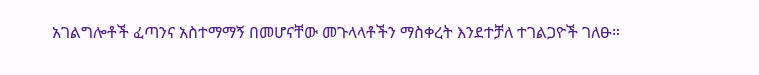አገልግሎቶች ፈጣንና አስተማማኝ በመሆናቸው መጉላላቶችን ማስቀረት እንደተቻለ ተገልጋዮች ገለፁ።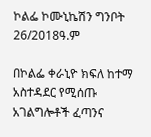ኮልፌ ኮሙኒኬሽን ግንቦት 26/2018ዓ.ም

በኮልፌ ቀራኒዮ ክፍለ ከተማ አስተዳደር የሚሰጡ አገልግሎቶች ፈጣንና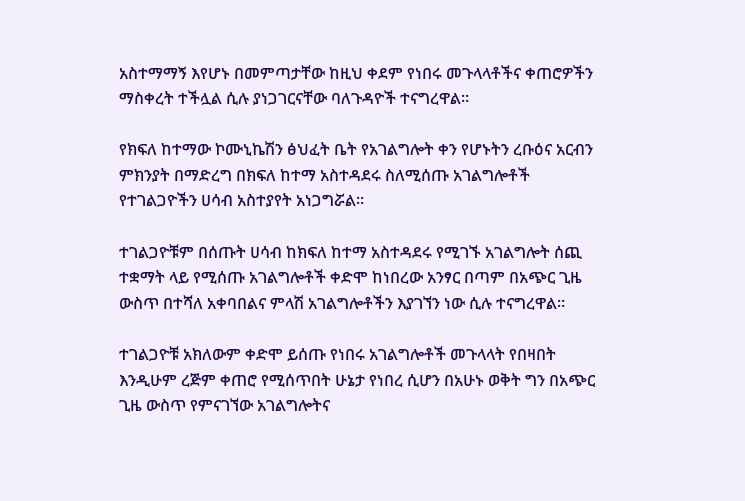አስተማማኝ እየሆኑ በመምጣታቸው ከዚህ ቀደም የነበሩ መጉላላቶችና ቀጠሮዎችን ማስቀረት ተችሏል ሲሉ ያነጋገርናቸው ባለጉዳዮች ተናግረዋል።

የክፍለ ከተማው ኮሙኒኬሽን ፅህፈት ቤት የአገልግሎት ቀን የሆኑትን ረቡዕና አርብን ምክንያት በማድረግ በክፍለ ከተማ አስተዳደሩ ስለሚሰጡ አገልግሎቶች የተገልጋዮችን ሀሳብ አስተያየት አነጋግሯል።

ተገልጋዮቹም በሰጡት ሀሳብ ከክፍለ ከተማ አስተዳደሩ የሚገኙ አገልግሎት ሰጪ ተቋማት ላይ የሚሰጡ አገልግሎቶች ቀድሞ ከነበረው አንፃር በጣም በአጭር ጊዜ ውስጥ በተሻለ አቀባበልና ምላሽ አገልግሎቶችን እያገኘን ነው ሲሉ ተናግረዋል።

ተገልጋዮቹ አክለውም ቀድሞ ይሰጡ የነበሩ አገልግሎቶች መጉላላት የበዛበት እንዲሁም ረጅም ቀጠሮ የሚሰጥበት ሁኔታ የነበረ ሲሆን በአሁኑ ወቅት ግን በአጭር ጊዜ ውስጥ የምናገኘው አገልግሎትና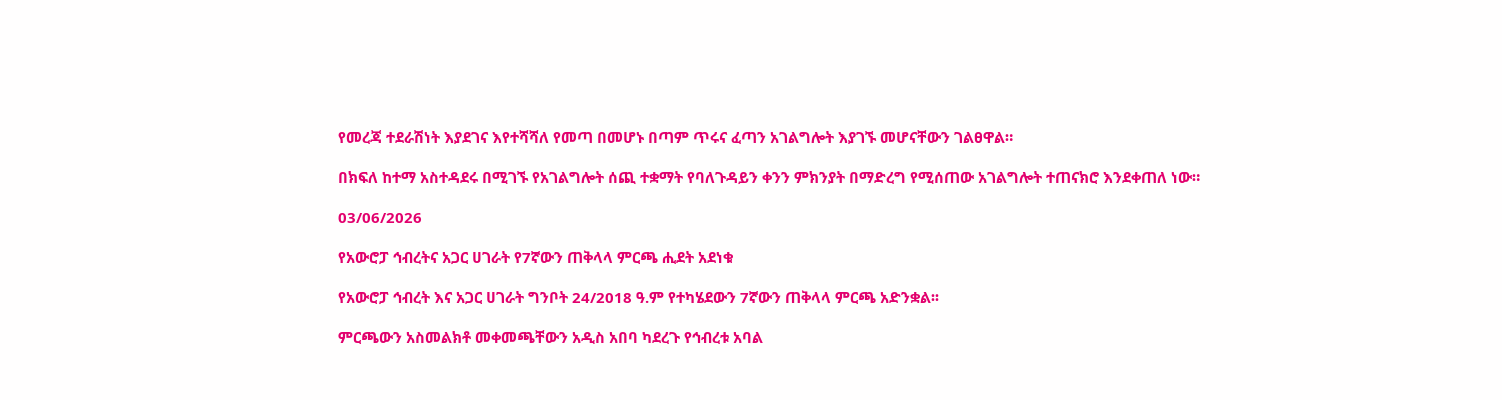የመረጃ ተደራሽነት እያደገና እየተሻሻለ የመጣ በመሆኑ በጣም ጥሩና ፈጣን አገልግሎት እያገኙ መሆናቸውን ገልፀዋል።

በክፍለ ከተማ አስተዳደሩ በሚገኙ የአገልግሎት ሰጪ ተቋማት የባለጉዳይን ቀንን ምክንያት በማድረግ የሚሰጠው አገልግሎት ተጠናክሮ እንደቀጠለ ነው።

03/06/2026

የአውሮፓ ኅብረትና አጋር ሀገራት የ7ኛውን ጠቅላላ ምርጫ ሒደት አደነቁ

የአውሮፓ ኅብረት እና አጋር ሀገራት ግንቦት 24/2018 ዓ.ም የተካሄደውን 7ኛውን ጠቅላላ ምርጫ አድንቋል፡፡

ምርጫውን አስመልክቶ መቀመጫቸውን አዲስ አበባ ካደረጉ የኅብረቱ አባል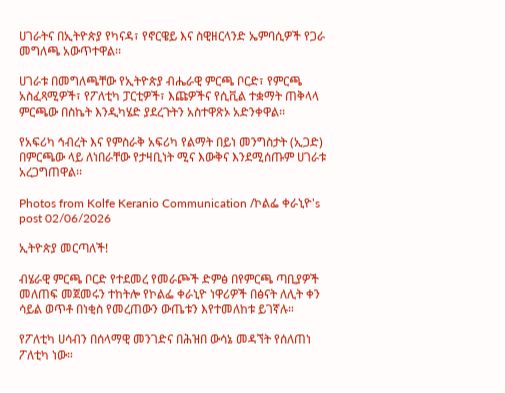ሀገራትና በኢትዮጵያ የካናዳ፣ የኖርዌይ እና ስዊዘርላንድ ኤምባሲዎች የጋራ መግለጫ አውጥተዋል፡፡

ሀገራቱ በመግለጫቸው የኢትዮጵያ ብሔራዊ ምርጫ ቦርድ፣ የምርጫ አስፈጻሚዎች፣ የፖለቲካ ፓርቲዎች፣ እጩዎችና የሲቪል ተቋማት ጠቅላላ ምርጫው በስኬት እንዲካሄድ ያደረጉትን አስተዋጽኦ አድንቀዋል፡፡

የአፍሪካ ኅብረት እና የምስራቅ አፍሪካ የልማት በይነ መንግስታት (ኢጋድ) በምርጫው ላይ ለነበራቸው የታዛቢነት ሚና እውቅና እንደሚሰጡም ሀገራቱ አረጋግጠዋል፡፡

Photos from Kolfe Keranio Communication /ኮልፌ ቀራኒዮ's post 02/06/2026

ኢትዮጵያ መርጣለች!

ብሄራዊ ምርጫ ቦርድ የተደመረ የመራጮች ድምፅ በየምርጫ ጣቢያዎች መለጠፍ መጀመሩን ተከትሎ የኮልፌ ቀራኒዮ ነዋሪዎች በፅናት ለሊት ቀን ሳይል ወጥቶ በነቂስ የመረጠውን ውጤቱን እየተመለከቱ ይገኛሉ።

የፖለቲካ ሀሳብን በሰላማዊ መንገድና በሕዝበ ውሳኔ መዳኘት የሰለጠነ ፖለቲካ ነው።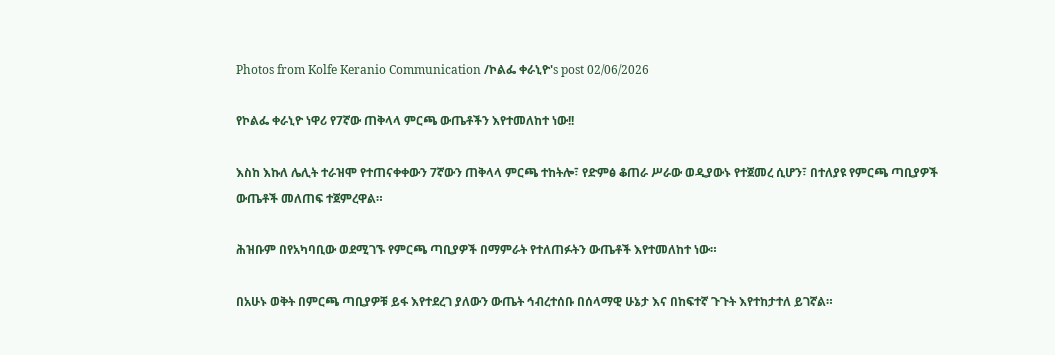Photos from Kolfe Keranio Communication /ኮልፌ ቀራኒዮ's post 02/06/2026

የኮልፌ ቀራኒዮ ነዋሪ የ7ኛው ጠቅላላ ምርጫ ውጤቶችን እየተመለከተ ነው!!

እስከ እኩለ ሌሊት ተራዝሞ የተጠናቀቀውን 7ኛውን ጠቅላላ ምርጫ ተከትሎ፣ የድምፅ ቆጠራ ሥራው ወዲያውኑ የተጀመረ ሲሆን፣ በተለያዩ የምርጫ ጣቢያዎች ውጤቶች መለጠፍ ተጀምረዋል።

ሕዝቡም በየአካባቢው ወደሚገኙ የምርጫ ጣቢያዎች በማምራት የተለጠፉትን ውጤቶች እየተመለከተ ነው።

በአሁኑ ወቅት በምርጫ ጣቢያዎቹ ይፋ እየተደረገ ያለውን ውጤት ኅብረተሰቡ በሰላማዊ ሁኔታ እና በከፍተኛ ጉጉት እየተከታተለ ይገኛል።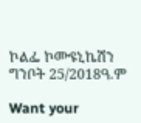ኮልፌ ኮሙዩኒኬሽን ግንቦት 25/2018ዓ.ም

Want your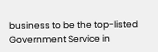business to be the top-listed Government Service in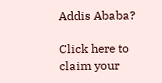Addis Ababa?

Click here to claim your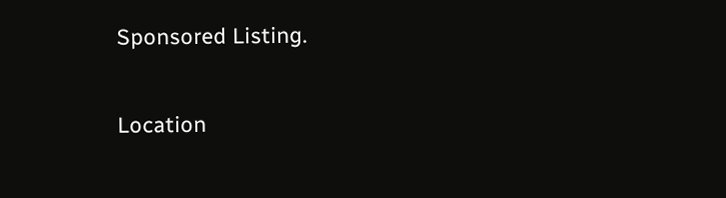Sponsored Listing.

Location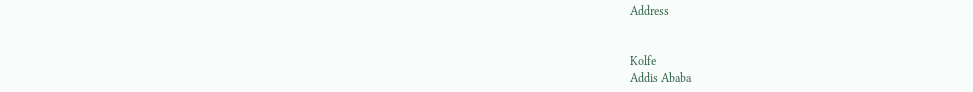Address


Kolfe
Addis Ababa